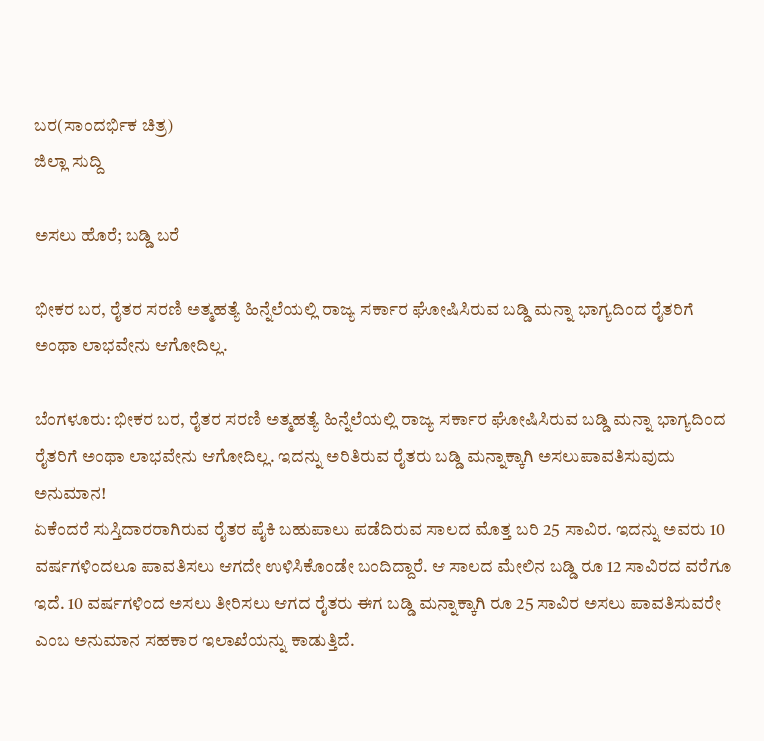ಬರ(ಸಾಂದರ್ಭಿಕ ಚಿತ್ರ)
ಜಿಲ್ಲಾ ಸುದ್ದಿ

ಅಸಲು ಹೊರೆ; ಬಡ್ಡಿ ಬರೆ

ಭೀಕರ ಬರ, ರೈತರ ಸರಣಿ ಅತ್ಮಹತ್ಯೆ ಹಿನ್ನೆಲೆಯಲ್ಲಿ ರಾಜ್ಯ ಸರ್ಕಾರ ಘೋಷಿಸಿರುವ ಬಡ್ಡಿ ಮನ್ನಾ ಭಾಗ್ಯದಿಂದ ರೈತರಿಗೆ ಅಂಥಾ ಲಾಭವೇನು ಆಗೋದಿಲ್ಲ.

ಬೆಂಗಳೂರು: ಭೀಕರ ಬರ, ರೈತರ ಸರಣಿ ಅತ್ಮಹತ್ಯೆ ಹಿನ್ನೆಲೆಯಲ್ಲಿ ರಾಜ್ಯ ಸರ್ಕಾರ ಘೋಷಿಸಿರುವ ಬಡ್ಡಿ ಮನ್ನಾ ಭಾಗ್ಯದಿಂದ ರೈತರಿಗೆ ಅಂಥಾ ಲಾಭವೇನು ಆಗೋದಿಲ್ಲ. ಇದನ್ನು ಅರಿತಿರುವ ರೈತರು ಬಡ್ಡಿ ಮನ್ನಾಕ್ಕಾಗಿ ಅಸಲುಪಾವತಿಸುವುದು ಅನುಮಾನ!
ಏಕೆಂದರೆ ಸುಸ್ತಿದಾರರಾಗಿರುವ ರೈತರ ಪೈಕಿ ಬಹುಪಾಲು ಪಡೆದಿರುವ ಸಾಲದ ಮೊತ್ತ ಬರಿ 25 ಸಾವಿರ. ಇದನ್ನು ಅವರು 10 ವರ್ಷಗಳಿಂದಲೂ ಪಾವತಿಸಲು ಆಗದೇ ಉಳಿಸಿಕೊಂಡೇ ಬಂದಿದ್ದಾರೆ. ಆ ಸಾಲದ ಮೇಲಿನ ಬಡ್ಡಿ ರೂ 12 ಸಾವಿರದ ವರೆಗೂ ಇದೆ. 10 ವರ್ಷಗಳಿಂದ ಅಸಲು ತೀರಿಸಲು ಆಗದ ರೈತರು ಈಗ ಬಡ್ಡಿ ಮನ್ನಾಕ್ಕಾಗಿ ರೂ 25 ಸಾವಿರ ಅಸಲು ಪಾವತಿಸುವರೇ ಎಂಬ ಅನುಮಾನ ಸಹಕಾರ ಇಲಾಖೆಯನ್ನು ಕಾಡುತ್ತಿದೆ.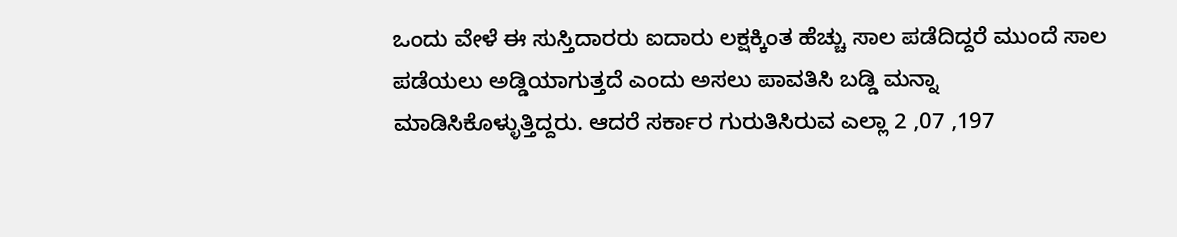ಒಂದು ವೇಳೆ ಈ ಸುಸ್ತಿದಾರರು ಐದಾರು ಲಕ್ಷಕ್ಕಿಂತ ಹೆಚ್ಚು ಸಾಲ ಪಡೆದಿದ್ದರೆ ಮುಂದೆ ಸಾಲ ಪಡೆಯಲು ಅಡ್ಡಿಯಾಗುತ್ತದೆ ಎಂದು ಅಸಲು ಪಾವತಿಸಿ ಬಡ್ಡಿ ಮನ್ನಾ ಮಾಡಿಸಿಕೊಳ್ಳುತ್ತಿದ್ದರು. ಆದರೆ ಸರ್ಕಾರ ಗುರುತಿಸಿರುವ ಎಲ್ಲಾ 2 ,07 ,197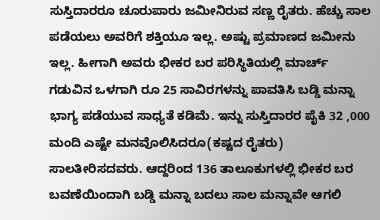ಸುಸ್ತಿದಾರರೂ ಚೂರುಪಾರು ಜಮೀನಿರುವ ಸಣ್ಣ ರೈತರು. ಹೆಚ್ಚು ಸಾಲ ಪಡೆಯಲು ಅವರಿಗೆ ಶಕ್ತಿಯೂ ಇಲ್ಲ. ಅಷ್ಟು ಪ್ರಮಾಣದ ಜಮೀನು ಇಲ್ಲ. ಹೀಗಾಗಿ ಅವರು ಭೀಕರ ಬರ ಪರಿಸ್ಥಿತಿಯಲ್ಲಿ ಮಾರ್ಚ್ ಗಡುವಿನ ಒಳಗಾಗಿ ರೂ 25 ಸಾವಿರಗಳನ್ನು ಪಾವತಿಸಿ ಬಡ್ಡಿ ಮನ್ನಾ ಭಾಗ್ಯ ಪಡೆಯುವ ಸಾಧ್ಯತೆ ಕಡಿಮೆ. ಇನ್ನು ಸುಸ್ತಿದಾರರ ಪೈಕಿ 32 ,000 ಮಂದಿ ಎಷ್ಟೇ ಮನವೊಲಿಸಿದರೂ(ಕಷ್ಟದ ರೈತರು) ಸಾಲತೀರಿಸದವರು. ಆದ್ದರಿಂದ 136 ತಾಲೂಕುಗಳಲ್ಲಿ ಭೀಕರ ಬರ ಬವಣೆಯಿಂದಾಗಿ ಬಡ್ಡಿ ಮನ್ನಾ ಬದಲು ಸಾಲ ಮನ್ನಾವೇ ಆಗಲಿ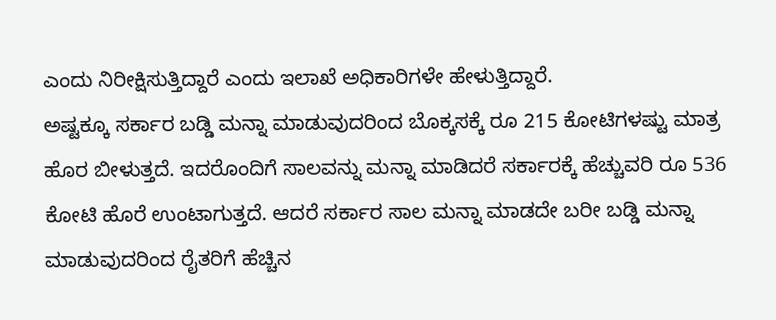ಎಂದು ನಿರೀಕ್ಷಿಸುತ್ತಿದ್ದಾರೆ ಎಂದು ಇಲಾಖೆ ಅಧಿಕಾರಿಗಳೇ ಹೇಳುತ್ತಿದ್ದಾರೆ.
ಅಷ್ಟಕ್ಕೂ ಸರ್ಕಾರ ಬಡ್ಡಿ ಮನ್ನಾ ಮಾಡುವುದರಿಂದ ಬೊಕ್ಕಸಕ್ಕೆ ರೂ 215 ಕೋಟಿಗಳಷ್ಟು ಮಾತ್ರ ಹೊರ ಬೀಳುತ್ತದೆ. ಇದರೊಂದಿಗೆ ಸಾಲವನ್ನು ಮನ್ನಾ ಮಾಡಿದರೆ ಸರ್ಕಾರಕ್ಕೆ ಹೆಚ್ಚುವರಿ ರೂ 536 ಕೋಟಿ ಹೊರೆ ಉಂಟಾಗುತ್ತದೆ. ಆದರೆ ಸರ್ಕಾರ ಸಾಲ ಮನ್ನಾ ಮಾಡದೇ ಬರೀ ಬಡ್ಡಿ ಮನ್ನಾ ಮಾಡುವುದರಿಂದ ರೈತರಿಗೆ ಹೆಚ್ಚಿನ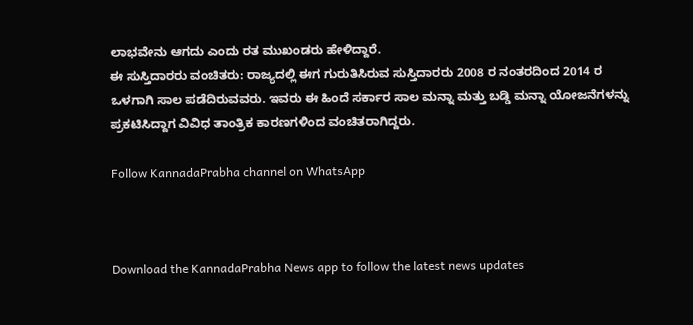ಲಾಭವೇನು ಆಗದು ಎಂದು ರತ ಮುಖಂಡರು ಹೇಳಿದ್ದಾರೆ.
ಈ ಸುಸ್ತಿದಾರರು ವಂಚಿತರು: ರಾಜ್ಯದಲ್ಲಿ ಈಗ ಗುರುತಿಸಿರುವ ಸುಸ್ತಿದಾರರು 2008 ರ ನಂತರದಿಂದ 2014 ರ ಒಳಗಾಗಿ ಸಾಲ ಪಡೆದಿರುವವರು. ಇವರು ಈ ಹಿಂದೆ ಸರ್ಕಾರ ಸಾಲ ಮನ್ನಾ ಮತ್ತು ಬಡ್ಡಿ ಮನ್ನಾ ಯೋಜನೆಗಳನ್ನು ಪ್ರಕಟಿಸಿದ್ದಾಗ ವಿವಿಧ ತಾಂತ್ರಿಕ ಕಾರಣಗಳಿಂದ ವಂಚಿತರಾಗಿದ್ದರು.

Follow KannadaPrabha channel on WhatsApp



Download the KannadaPrabha News app to follow the latest news updates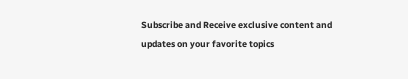Subscribe and Receive exclusive content and updates on your favorite topics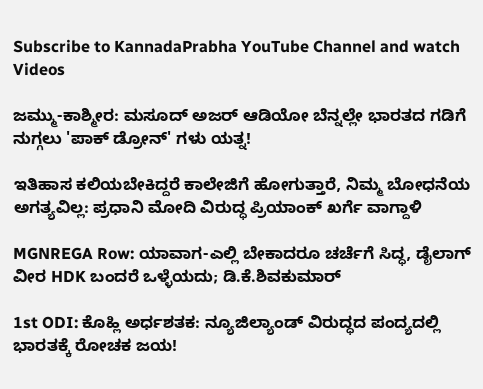Subscribe to KannadaPrabha YouTube Channel and watch Videos

ಜಮ್ಮು-ಕಾಶ್ಮೀರ: ಮಸೂದ್ ಅಜರ್ ಆಡಿಯೋ ಬೆನ್ನಲ್ಲೇ ಭಾರತದ ಗಡಿಗೆ ನುಗ್ಗಲು 'ಪಾಕ್ ಡ್ರೋನ್' ಗಳು ಯತ್ನ!

ಇತಿಹಾಸ ಕಲಿಯಬೇಕಿದ್ದರೆ ಕಾಲೇಜಿಗೆ ಹೋಗುತ್ತಾರೆ, ನಿಮ್ಮ ಬೋಧನೆಯ ಅಗತ್ಯವಿಲ್ಲ: ಪ್ರಧಾನಿ ಮೋದಿ ವಿರುದ್ಧ ಪ್ರಿಯಾಂಕ್ ಖರ್ಗೆ ವಾಗ್ದಾಳಿ

MGNREGA Row: ಯಾವಾಗ-ಎಲ್ಲಿ ಬೇಕಾದರೂ ಚರ್ಚೆಗೆ ಸಿದ್ಧ, ಡೈಲಾಗ್‌ ವೀರ HDK ಬಂದರೆ ಒಳ್ಳೆಯದು; ಡಿ.ಕೆ.ಶಿವಕುಮಾರ್

1st ODI: ಕೊಹ್ಲಿ ಅರ್ಧಶತಕ: ನ್ಯೂಜಿಲ್ಯಾಂಡ್ ವಿರುದ್ಧದ ಪಂದ್ಯದಲ್ಲಿ ಭಾರತಕ್ಕೆ ರೋಚಕ ಜಯ!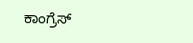ಕಾಂಗ್ರೆಸ್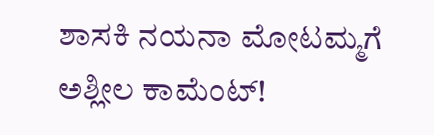ಶಾಸಕಿ ನಯನಾ ಮೋಟಮ್ಮಗೆ ಅಶ್ಲೀಲ ಕಾಮೆಂಟ್!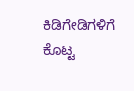ಕಿಡಿಗೇಡಿಗಳಿಗೆ ಕೊಟ್ಟ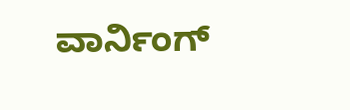ವಾರ್ನಿಂಗ್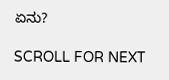ಏನು?

SCROLL FOR NEXT